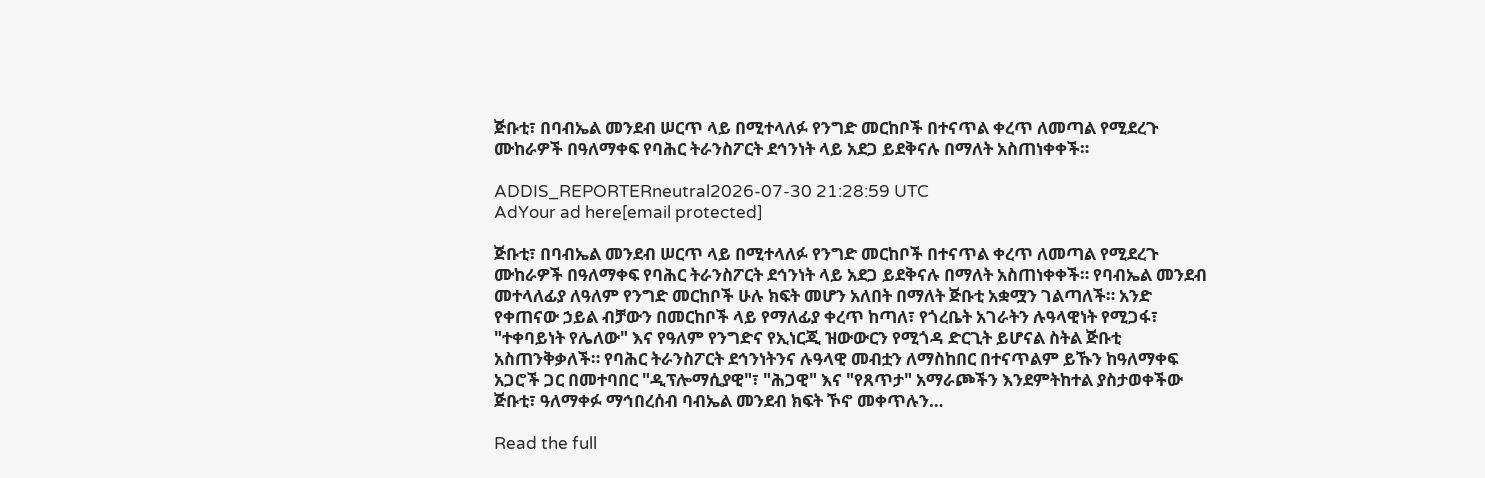ጅቡቲ፣ በባብኤል መንደብ ሠርጥ ላይ በሚተላለፉ የንግድ መርከቦች በተናጥል ቀረጥ ለመጣል የሚደረጉ ሙከራዎች በዓለማቀፍ የባሕር ትራንስፖርት ደኅንነት ላይ አደጋ ይደቅናሉ በማለት አስጠነቀቀች።

ADDIS_REPORTERneutral2026-07-30 21:28:59 UTC
AdYour ad here[email protected]

ጅቡቲ፣ በባብኤል መንደብ ሠርጥ ላይ በሚተላለፉ የንግድ መርከቦች በተናጥል ቀረጥ ለመጣል የሚደረጉ ሙከራዎች በዓለማቀፍ የባሕር ትራንስፖርት ደኅንነት ላይ አደጋ ይደቅናሉ በማለት አስጠነቀቀች። የባብኤል መንደብ መተላለፊያ ለዓለም የንግድ መርከቦች ሁሉ ክፍት መሆን አለበት በማለት ጅቡቲ አቋሟን ገልጣለች። አንድ የቀጠናው ኃይል ብቻውን በመርከቦች ላይ የማለፊያ ቀረጥ ከጣለ፣ የጎረቤት አገራትን ሉዓላዊነት የሚጋፋ፣ "ተቀባይነት የሌለው" እና የዓለም የንግድና የኢነርጂ ዝውውርን የሚጎዳ ድርጊት ይሆናል ስትል ጅቡቲ አስጠንቅቃለች። የባሕር ትራንስፖርት ደኅንነትንና ሉዓላዊ መብቷን ለማስከበር በተናጥልም ይኹን ከዓለማቀፍ አጋሮች ጋር በመተባበር "ዲፕሎማሲያዊ"፣ "ሕጋዊ" እና "የጸጥታ" አማራጮችን እንደምትከተል ያስታወቀችው ጅቡቲ፣ ዓለማቀፉ ማኅበረሰብ ባብኤል መንደብ ክፍት ኾኖ መቀጥሉን…

Read the full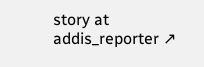story at addis_reporter ↗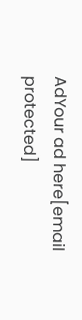AdYour ad here[email protected]